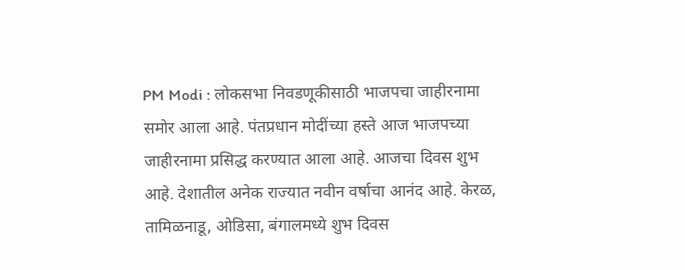PM Modi : लोकसभा निवडणूकीसाठी भाजपचा जाहीरनामा समोर आला आहे. पंतप्रधान मोदींच्या हस्ते आज भाजपच्या जाहीरनामा प्रसिद्ध करण्यात आला आहे. आजचा दिवस शुभ आहे. देशातील अनेक राज्यात नवीन वर्षाचा आनंद आहे. केरळ, तामिळनाडू, ओडिसा, बंगालमध्ये शुभ दिवस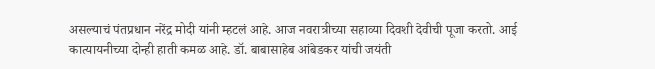असल्याचं पंतप्रधान नरेंद्र मोदी यांनी म्हटलं आहे. आज नवरात्रीच्या सहाव्या दिवशी देवीची पूजा करतो. आई कात्यायनीच्या दोन्ही हाती कमळ आहे. डॉ. बाबासाहेब आंबेडकर यांची जयंती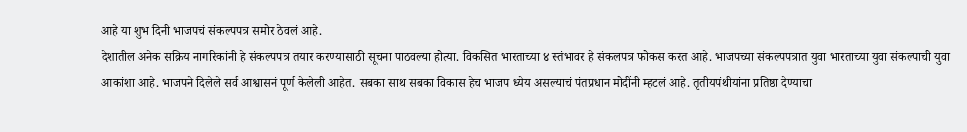आहे या शुभ दिनी भाजपचं संकल्पपत्र समोर ठेवलं आहे.
देशातील अनेक सक्रिय नागरिकांनी हे संकल्पपत्र तयार करण्यासाठी सूचना पाठवल्या होत्या. विकसित भारताच्या ४ स्तंभावर हे संकलपत्र फोकस करत आहे. भाजपच्या संकल्पपत्रात युवा भारताच्या युवा संकल्पाची युवा आकांशा आहे. भाजपने दिलेले सर्व आश्वासनं पूर्ण केलेली आहेत. सबका साथ सबका विकास हेच भाजप ध्येय असल्याचं पंतप्रधान मोदींनी म्हटलं आहे. तृतीयपंथीयांना प्रतिष्ठा देण्याचा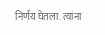निर्णय घेतला. त्यांना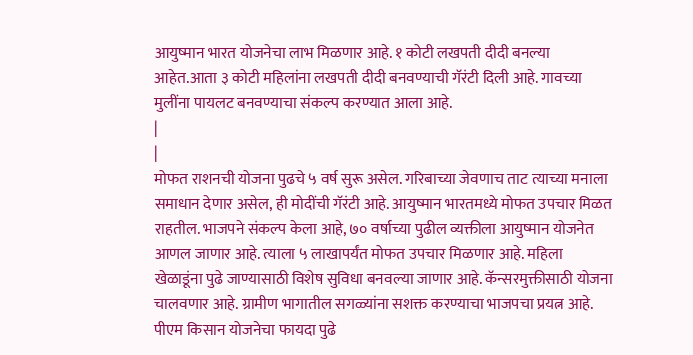आयुष्मान भारत योजनेचा लाभ मिळणार आहे. १ कोटी लखपती दीदी बनल्या आहेत.आता ३ कोटी महिलांना लखपती दीदी बनवण्याची गॅरंटी दिली आहे. गावच्या मुलींना पायलट बनवण्याचा संकल्प करण्यात आला आहे.
|
|
मोफत राशनची योजना पुढचे ५ वर्ष सुरू असेल. गरिबाच्या जेवणाच ताट त्याच्या मनाला समाधान देणार असेल, ही मोदींची गॅरंटी आहे. आयुष्मान भारतमध्ये मोफत उपचार मिळत राहतील. भाजपने संकल्प केला आहे, ७० वर्षाच्या पुढील व्यक्तीला आयुष्मान योजनेत आणल जाणार आहे. त्याला ५ लाखापर्यंत मोफत उपचार मिळणार आहे. महिला खेळाडूंना पुढे जाण्यासाठी विशेष सुविधा बनवल्या जाणार आहे. कॅन्सरमुक्तीसाठी योजना चालवणार आहे. ग्रामीण भागातील सगळ्यांना सशक्त करण्याचा भाजपचा प्रयत्न आहे. पीएम किसान योजनेचा फायदा पुढे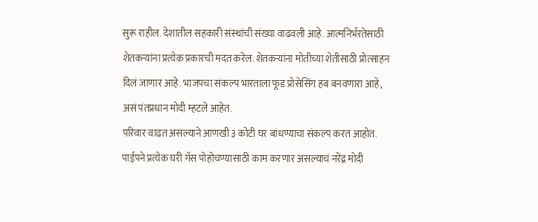सुरू राहील. देशातील सहकारी संस्थांची संख्या वाढवली आहे. आत्मनिर्भरतेसाठी शेतकऱ्यांना प्रत्येक प्रकारची मदत करेल. शेतकऱ्यांना मोतीच्या शेतीसाठी प्रोत्साहन दिलं जाणार आहे. भाजपचा संकल्प भारताला फूड प्रोसेसिंग हब बनवणारा आहे, असं पंतप्रधान मोदी म्हटले आहेत.
परिवार वाढत असल्याने आणखी ३ कोटी घर बांधण्याचा संकल्प करत आहोत. पाईपने प्रत्येक घरी गॅस पोहोचण्यासाठी काम करणार असल्याचं नरेंद्र मोदी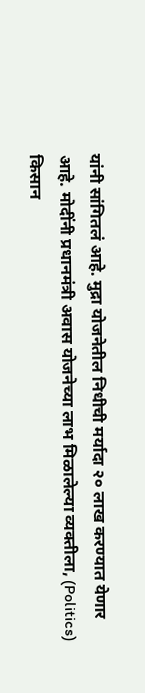यांनी सांगितलं आहे. मुद्रा योजनेतील निधीची मर्यादा २० लाख करण्यात येणार आहे. मोदींनी प्रधानमंत्री अवास योजनेच्या लाभ मिळालेल्या व्यक्तीला, (Politics) किसान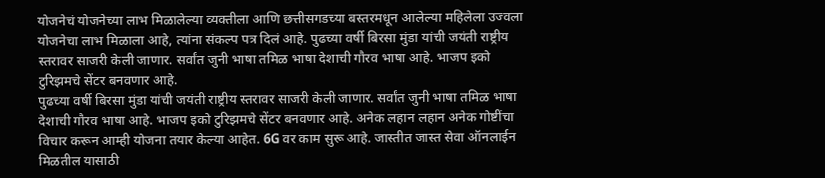योजनेचं योजनेच्या लाभ मिळालेल्या व्यक्तीला आणि छत्तीसगडच्या बस्तरमधून आलेल्या महिलेला उज्वला योजनेचा लाभ मिळाला आहे, त्यांना संकल्प पत्र दिलं आहे. पुढच्या वर्षी बिरसा मुंडा यांची जयंती राष्ट्रीय स्तरावर साजरी केली जाणार. सर्वांत जुनी भाषा तमिळ भाषा देशाची गौरव भाषा आहे. भाजप इको टुरिझमचे सेंटर बनवणार आहे.
पुढच्या वर्षी बिरसा मुंडा यांची जयंती राष्ट्रीय स्तरावर साजरी केली जाणार. सर्वांत जुनी भाषा तमिळ भाषा देशाची गौरव भाषा आहे. भाजप इको टुरिझमचे सेंटर बनवणार आहे. अनेक लहान लहान अनेक गोष्टींचा विचार करून आम्ही योजना तयार केल्या आहेत. 6G वर काम सुरू आहे. जास्तीत जास्त सेवा ऑनलाईन मिळतील यासाठी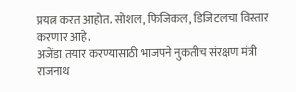प्रयत्न करत आहोत. सोशल, फिजिकल, डिजिटलचा विस्तार करणार आहे.
अजेंडा तयार करण्यासाठी भाजपने नुकतीच संरक्षण मंत्री राजनाथ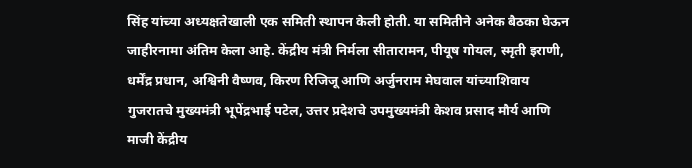सिंह यांच्या अध्यक्षतेखाली एक समिती स्थापन केली होती. या समितीने अनेक बैठका घेऊन जाहीरनामा अंतिम केला आहे. केंद्रीय मंत्री निर्मला सीतारामन, पीयूष गोयल, स्मृती इराणी, धर्मेंद्र प्रधान, अश्विनी वैष्णव, किरण रिजिजू आणि अर्जुनराम मेघवाल यांच्याशिवाय गुजरातचे मुख्यमंत्री भूपेंद्रभाई पटेल, उत्तर प्रदेशचे उपमुख्यमंत्री केशव प्रसाद मौर्य आणि माजी केंद्रीय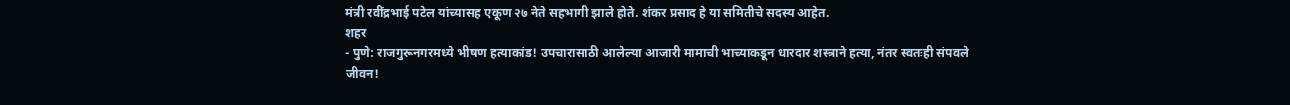मंत्री रवींद्रभाई पटेल यांच्यासह एकूण २७ नेते सहभागी झाले होते. शंकर प्रसाद हे या समितीचे सदस्य आहेत.
शहर
- पुणे: राजगुरूनगरमध्ये भीषण हत्याकांड! उपचारासाठी आलेल्या आजारी मामाची भाच्याकडून धारदार शस्त्राने हत्या, नंतर स्वतःही संपवले जीवन!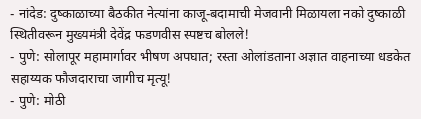- नांदेड: दुष्काळाच्या बैठकीत नेत्यांना काजू-बदामाची मेजवानी मिळायला नको दुष्काळी स्थितीवरून मुख्यमंत्री देवेंद्र फडणवीस स्पष्टच बोलले!
- पुणे: सोलापूर महामार्गावर भीषण अपघात; रस्ता ओलांडताना अज्ञात वाहनाच्या धडकेत सहाय्यक फौजदाराचा जागीच मृत्यू!
- पुणे: मोठी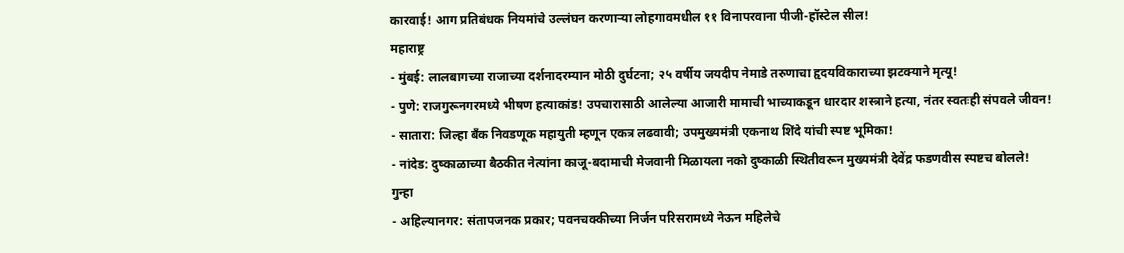कारवाई! आग प्रतिबंधक नियमांचे उल्लंघन करणाऱ्या लोहगावमधील ११ विनापरवाना पीजी-हॉस्टेल सील!
महाराष्ट्र
- मुंबई: लालबागच्या राजाच्या दर्शनादरम्यान मोठी दुर्घटना; २५ वर्षीय जयदीप नेमाडे तरुणाचा हृदयविकाराच्या झटक्याने मृत्यू!
- पुणे: राजगुरूनगरमध्ये भीषण हत्याकांड! उपचारासाठी आलेल्या आजारी मामाची भाच्याकडून धारदार शस्त्राने हत्या, नंतर स्वतःही संपवले जीवन!
- सातारा: जिल्हा बँक निवडणूक महायुती म्हणून एकत्र लढवावी; उपमुख्यमंत्री एकनाथ शिंदे यांची स्पष्ट भूमिका!
- नांदेड: दुष्काळाच्या बैठकीत नेत्यांना काजू-बदामाची मेजवानी मिळायला नको दुष्काळी स्थितीवरून मुख्यमंत्री देवेंद्र फडणवीस स्पष्टच बोलले!
गुन्हा
- अहिल्यानगर: संतापजनक प्रकार; पवनचक्कीच्या निर्जन परिसरामध्ये नेऊन महिलेचे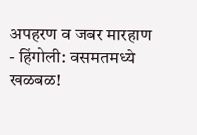अपहरण व जबर मारहाण
- हिंगोली: वसमतमध्ये खळबळ!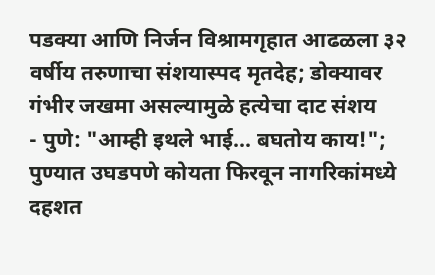पडक्या आणि निर्जन विश्रामगृहात आढळला ३२ वर्षीय तरुणाचा संशयास्पद मृतदेह; डोक्यावर गंभीर जखमा असल्यामुळे हत्येचा दाट संशय
- पुणे: "आम्ही इथले भाई... बघतोय काय!"; पुण्यात उघडपणे कोयता फिरवून नागरिकांमध्ये दहशत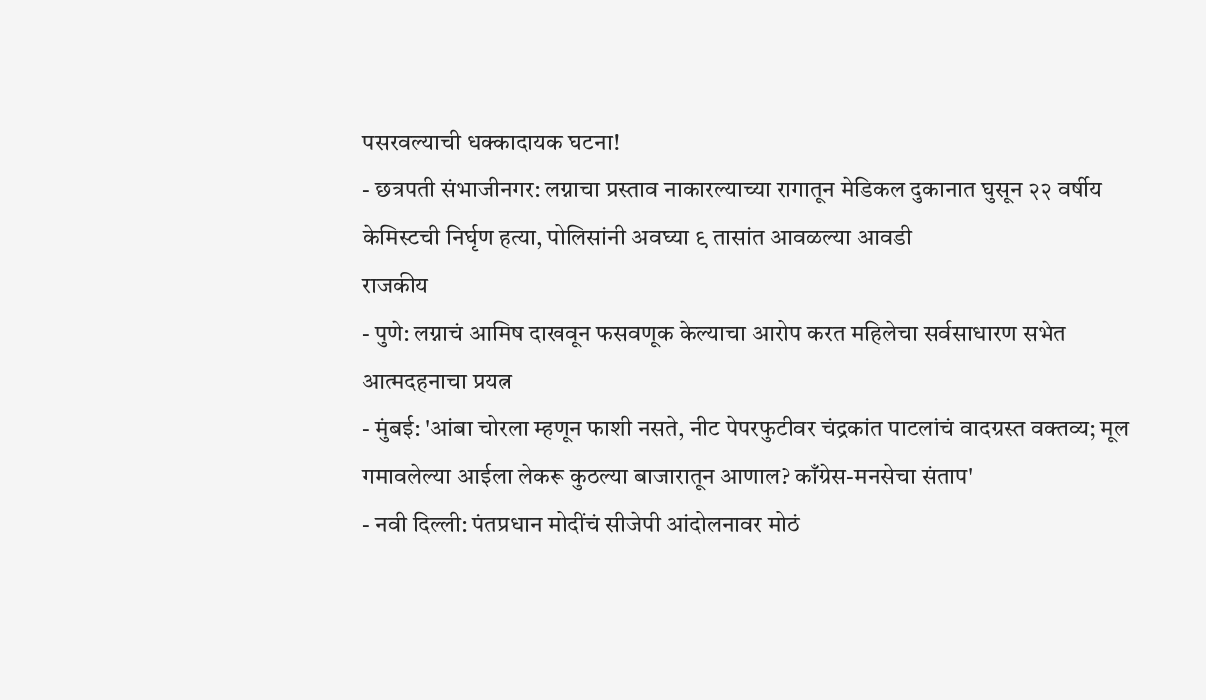पसरवल्याची धक्कादायक घटना!
- छत्रपती संभाजीनगर: लग्नाचा प्रस्ताव नाकारल्याच्या रागातून मेडिकल दुकानात घुसून २२ वर्षीय केमिस्टची निर्घृण हत्या, पोलिसांनी अवघ्या ९ तासांत आवळल्या आवडी
राजकीय
- पुणे: लग्नाचं आमिष दाखवून फसवणूक केल्याचा आरोप करत महिलेचा सर्वसाधारण सभेत आत्मदहनाचा प्रयत्न
- मुंबई: 'आंबा चोरला म्हणून फाशी नसते, नीट पेपरफुटीवर चंद्रकांत पाटलांचं वादग्रस्त वक्तव्य; मूल गमावलेल्या आईला लेकरू कुठल्या बाजारातून आणाल? काँग्रेस-मनसेचा संताप'
- नवी दिल्ली: पंतप्रधान मोदींचं सीजेपी आंदोलनावर मोठं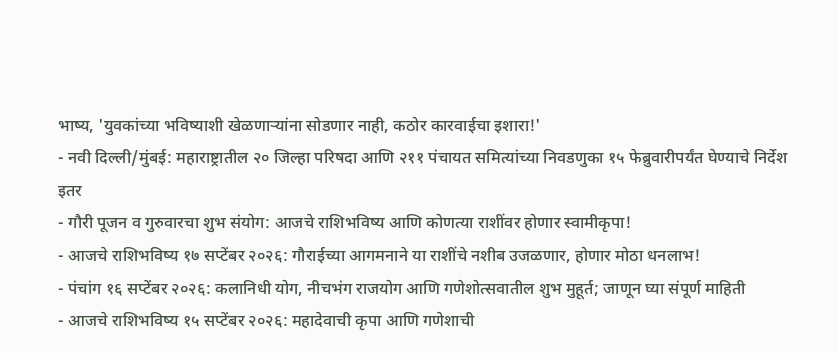भाष्य, 'युवकांच्या भविष्याशी खेळणाऱ्यांना सोडणार नाही, कठोर कारवाईचा इशारा!'
- नवी दिल्ली/मुंबई: महाराष्ट्रातील २० जिल्हा परिषदा आणि २११ पंचायत समित्यांच्या निवडणुका १५ फेब्रुवारीपर्यंत घेण्याचे निर्देश
इतर
- गौरी पूजन व गुरुवारचा शुभ संयोग: आजचे राशिभविष्य आणि कोणत्या राशींवर होणार स्वामीकृपा!
- आजचे राशिभविष्य १७ सप्टेंबर २०२६: गौराईच्या आगमनाने या राशींचे नशीब उजळणार, होणार मोठा धनलाभ!
- पंचांग १६ सप्टेंबर २०२६: कलानिधी योग, नीचभंग राजयोग आणि गणेशोत्सवातील शुभ मुहूर्त; जाणून घ्या संपूर्ण माहिती
- आजचे राशिभविष्य १५ सप्टेंबर २०२६: महादेवाची कृपा आणि गणेशाची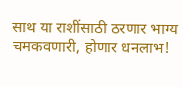साथ या राशींसाठी ठरणार भाग्य चमकवणारी, होणार धनलाभ!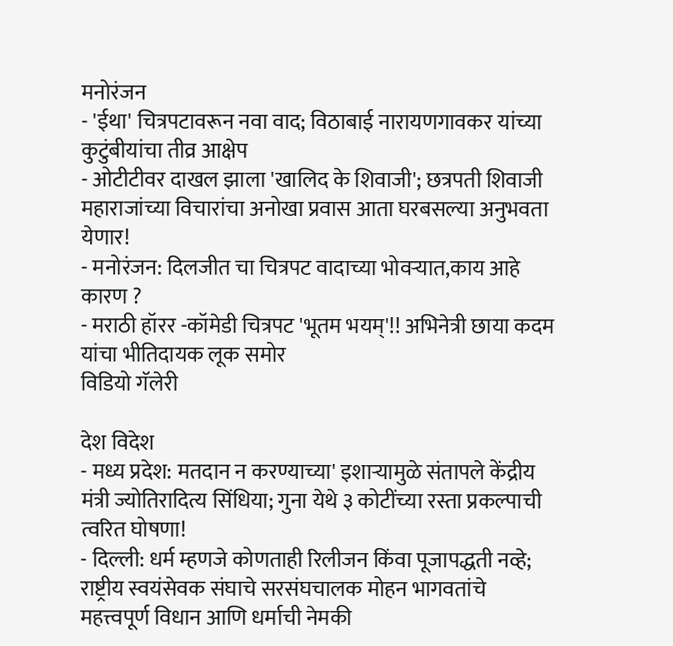मनोरंजन
- 'ईथा' चित्रपटावरून नवा वाद; विठाबाई नारायणगावकर यांच्या कुटुंबीयांचा तीव्र आक्षेप
- ओटीटीवर दाखल झाला 'खालिद के शिवाजी'; छत्रपती शिवाजी महाराजांच्या विचारांचा अनोखा प्रवास आता घरबसल्या अनुभवता येणार!
- मनोरंजन: दिलजीत चा चित्रपट वादाच्या भोवऱ्यात,काय आहे कारण ?
- मराठी हॉरर -कॉमेडी चित्रपट 'भूतम भयम्'!! अभिनेत्री छाया कदम यांचा भीतिदायक लूक समोर
विडियो गॅलेरी

देश विदेश
- मध्य प्रदेश: मतदान न करण्याच्या' इशाऱ्यामुळे संतापले केंद्रीय मंत्री ज्योतिरादित्य सिंधिया; गुना येथे ३ कोटींच्या रस्ता प्रकल्पाची त्वरित घोषणा!
- दिल्ली: धर्म म्हणजे कोणताही रिलीजन किंवा पूजापद्धती नव्हे; राष्ट्रीय स्वयंसेवक संघाचे सरसंघचालक मोहन भागवतांचे महत्त्वपूर्ण विधान आणि धर्माची नेमकी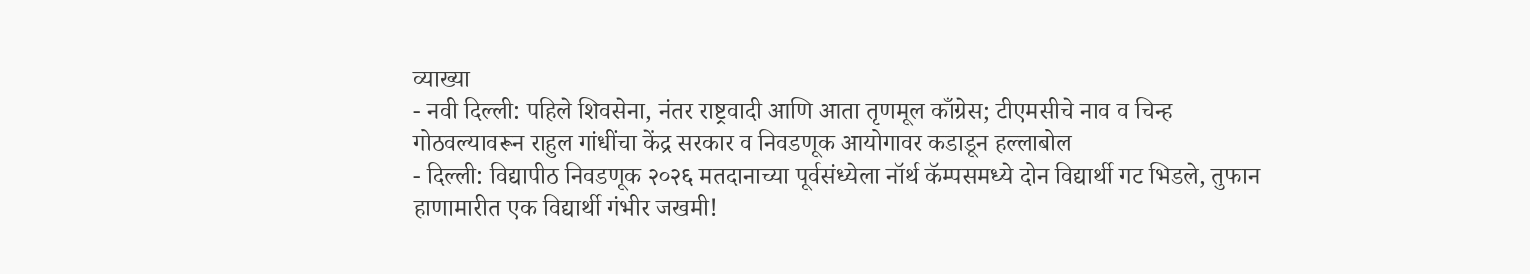व्याख्या
- नवी दिल्ली: पहिले शिवसेना, नंतर राष्ट्रवादी आणि आता तृणमूल काँग्रेस; टीएमसीचे नाव व चिन्ह गोठवल्यावरून राहुल गांधींचा केंद्र सरकार व निवडणूक आयोगावर कडाडून हल्लाबोल
- दिल्ली: विद्यापीठ निवडणूक २०२६ मतदानाच्या पूर्वसंध्येला नॉर्थ कॅम्पसमध्ये दोन विद्यार्थी गट भिडले, तुफान हाणामारीत एक विद्यार्थी गंभीर जखमी!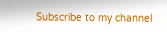Subscribe to my channel